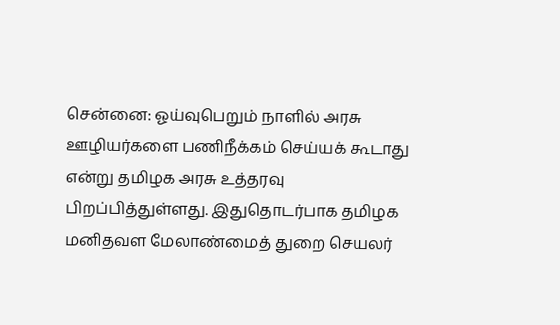சென்னை: ஓய்வுபெறும் நாளில் அரசு ஊழியர்களை பணிநீக்கம் செய்யக் கூடாது என்று தமிழக அரசு உத்தரவு பிறப்பித்துள்ளது. இதுதொடர்பாக தமிழக மனிதவள மேலாண்மைத் துறை செயலர்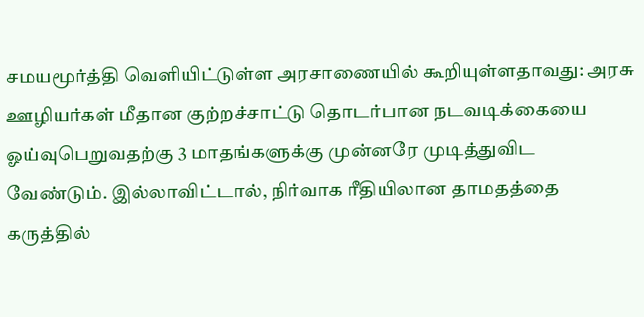சமயமூர்த்தி வெளியிட்டுள்ள அரசாணையில் கூறியுள்ளதாவது: அரசு ஊழியர்கள் மீதான குற்றச்சாட்டு தொடர்பான நடவடிக்கையை ஓய்வுபெறுவதற்கு 3 மாதங்களுக்கு முன்னரே முடித்துவிட வேண்டும். இல்லாவிட்டால், நிர்வாக ரீதியிலான தாமதத்தை கருத்தில்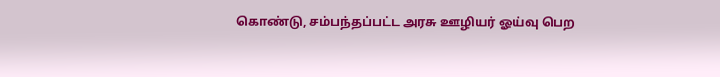கொண்டு, சம்பந்தப்பட்ட அரசு ஊழியர் ஓய்வு பெற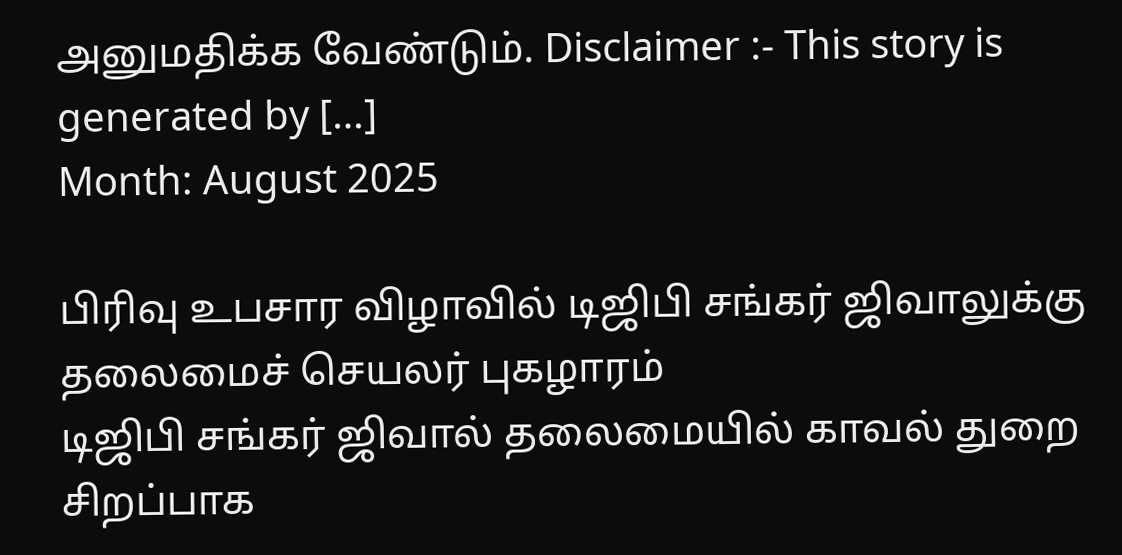அனுமதிக்க வேண்டும். Disclaimer :- This story is generated by […]
Month: August 2025

பிரிவு உபசார விழாவில் டிஜிபி சங்கர் ஜிவாலுக்கு தலைமைச் செயலர் புகழாரம்
டிஜிபி சங்கர் ஜிவால் தலைமையில் காவல் துறை சிறப்பாக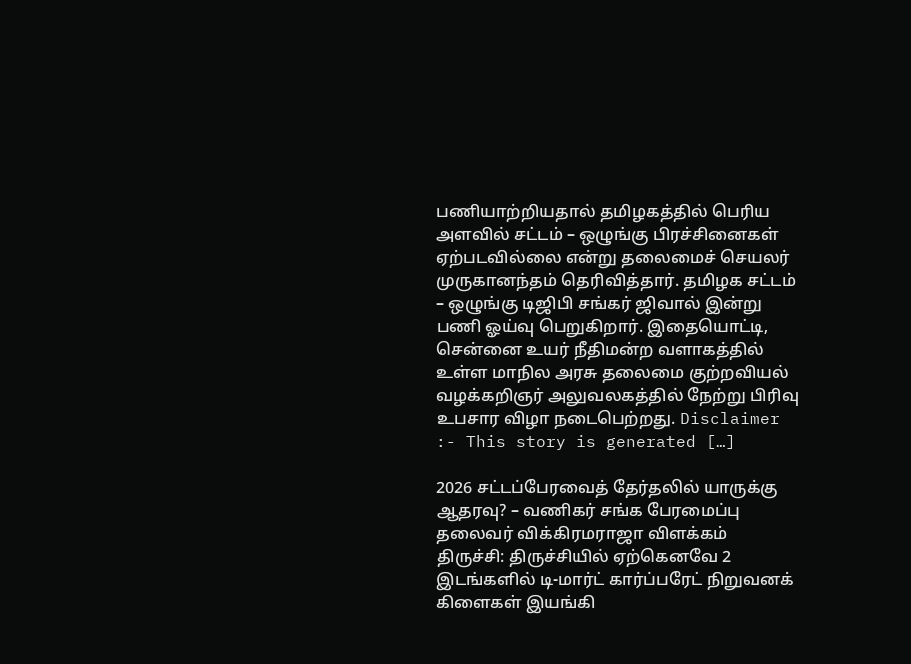பணியாற்றியதால் தமிழகத்தில் பெரிய அளவில் சட்டம் – ஒழுங்கு பிரச்சினைகள் ஏற்படவில்லை என்று தலைமைச் செயலர் முருகானந்தம் தெரிவித்தார். தமிழக சட்டம் – ஒழுங்கு டிஜிபி சங்கர் ஜிவால் இன்று பணி ஓய்வு பெறுகிறார். இதையொட்டி, சென்னை உயர் நீதிமன்ற வளாகத்தில் உள்ள மாநில அரசு தலைமை குற்றவியல் வழக்கறிஞர் அலுவலகத்தில் நேற்று பிரிவு உபசார விழா நடைபெற்றது. Disclaimer :- This story is generated […]

2026 சட்டப்பேரவைத் தேர்தலில் யாருக்கு ஆதரவு? – வணிகர் சங்க பேரமைப்பு தலைவர் விக்கிரமராஜா விளக்கம்
திருச்சி: திருச்சியில் ஏற்கெனவே 2 இடங்களில் டி-மார்ட் கார்ப்பரேட் நிறுவனக் கிளைகள் இயங்கி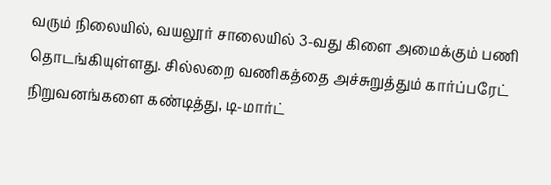வரும் நிலையில், வயலூர் சாலையில் 3-வது கிளை அமைக்கும் பணி தொடங்கியுள்ளது. சில்லறை வணிகத்தை அச்சுறுத்தும் கார்ப்பரேட் நிறுவனங்களை கண்டித்து, டி-மார்ட்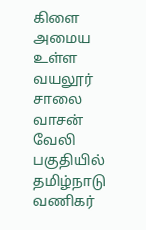கிளை அமைய உள்ள வயலூர் சாலை வாசன் வேலி பகுதியில் தமிழ்நாடு வணிகர்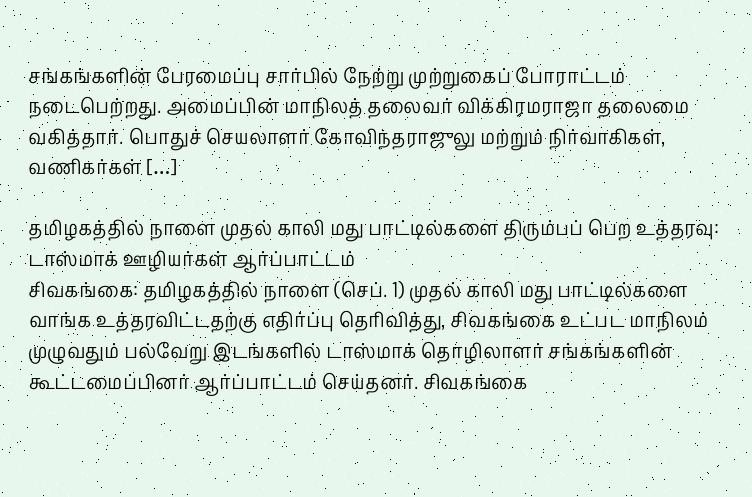சங்கங்களின் பேரமைப்பு சார்பில் நேற்று முற்றுகைப் போராட்டம் நடைபெற்றது. அமைப்பின் மாநிலத் தலைவர் விக்கிரமராஜா தலைமை வகித்தார். பொதுச் செயலாளர் கோவிந்தராஜுலு மற்றும் நிர்வாகிகள், வணிகர்கள் […]

தமிழகத்தில் நாளை முதல் காலி மது பாட்டில்களை திரும்பப் பெற உத்தரவு: டாஸ்மாக் ஊழியர்கள் ஆர்ப்பாட்டம்
சிவகங்கை: தமிழகத்தில் நாளை (செப். 1) முதல் காலி மது பாட்டில்களை வாங்க உத்தரவிட்டதற்கு எதிர்ப்பு தெரிவித்து, சிவகங்கை உட்பட மாநிலம் முழுவதும் பல்வேறு இடங்களில் டாஸ்மாக் தொழிலாளர் சங்கங்களின் கூட்டமைப்பினர் ஆர்ப்பாட்டம் செய்தனர். சிவகங்கை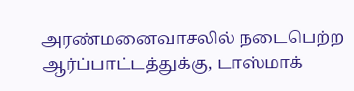அரண்மனைவாசலில் நடைபெற்ற ஆர்ப்பாட்டத்துக்கு, டாஸ்மாக்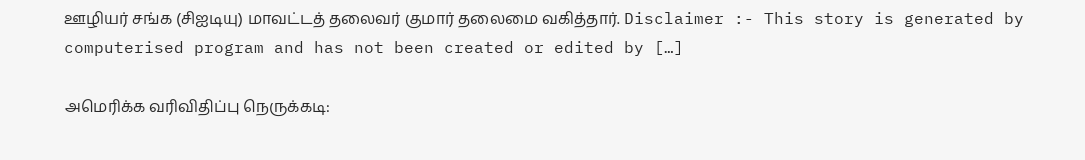ஊழியர் சங்க (சிஐடியு) மாவட்டத் தலைவர் குமார் தலைமை வகித்தார். Disclaimer :- This story is generated by computerised program and has not been created or edited by […]

அமெரிக்க வரிவிதிப்பு நெருக்கடி: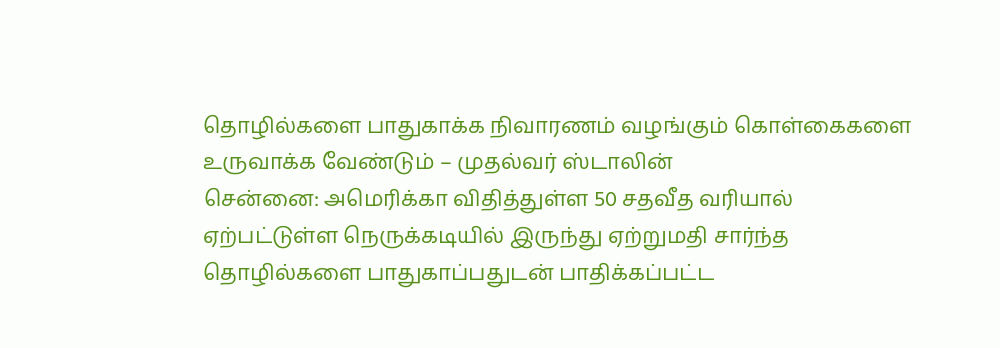தொழில்களை பாதுகாக்க நிவாரணம் வழங்கும் கொள்கைகளை உருவாக்க வேண்டும் – முதல்வர் ஸ்டாலின்
சென்னை: அமெரிக்கா விதித்துள்ள 50 சதவீத வரியால் ஏற்பட்டுள்ள நெருக்கடியில் இருந்து ஏற்றுமதி சார்ந்த தொழில்களை பாதுகாப்பதுடன் பாதிக்கப்பட்ட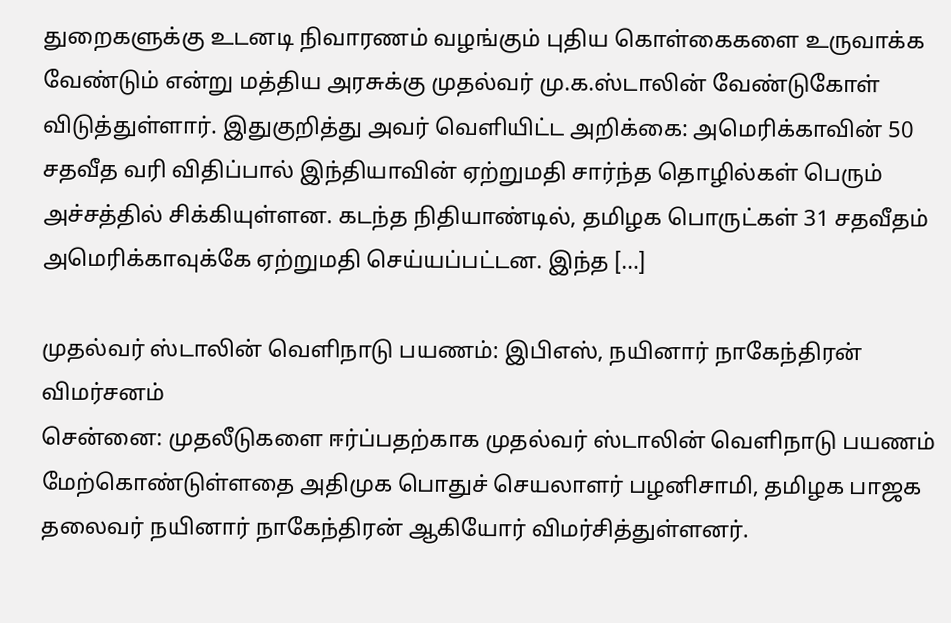துறைகளுக்கு உடனடி நிவாரணம் வழங்கும் புதிய கொள்கைகளை உருவாக்க வேண்டும் என்று மத்திய அரசுக்கு முதல்வர் மு.க.ஸ்டாலின் வேண்டுகோள் விடுத்துள்ளார். இதுகுறித்து அவர் வெளியிட்ட அறிக்கை: அமெரிக்காவின் 50 சதவீத வரி விதிப்பால் இந்தியாவின் ஏற்றுமதி சார்ந்த தொழில்கள் பெரும் அச்சத்தில் சிக்கியுள்ளன. கடந்த நிதியாண்டில், தமிழக பொருட்கள் 31 சதவீதம் அமெரிக்காவுக்கே ஏற்றுமதி செய்யப்பட்டன. இந்த […]

முதல்வர் ஸ்டாலின் வெளிநாடு பயணம்: இபிஎஸ், நயினார் நாகேந்திரன் விமர்சனம்
சென்னை: முதலீடுகளை ஈர்ப்பதற்காக முதல்வர் ஸ்டாலின் வெளிநாடு பயணம் மேற்கொண்டுள்ளதை அதிமுக பொதுச் செயலாளர் பழனிசாமி, தமிழக பாஜக தலைவர் நயினார் நாகேந்திரன் ஆகியோர் விமர்சித்துள்ளனர்.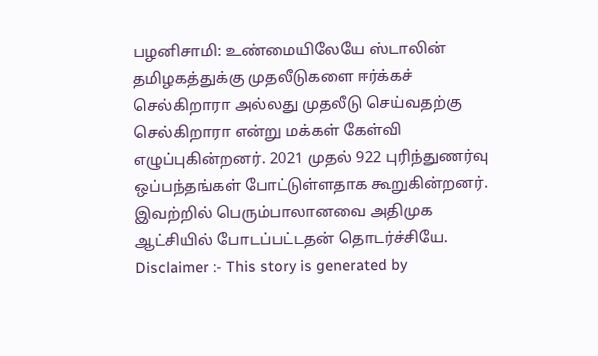பழனிசாமி: உண்மையிலேயே ஸ்டாலின் தமிழகத்துக்கு முதலீடுகளை ஈர்க்கச் செல்கிறாரா அல்லது முதலீடு செய்வதற்கு செல்கிறாரா என்று மக்கள் கேள்வி எழுப்புகின்றனர். 2021 முதல் 922 புரிந்துணர்வு ஒப்பந்தங்கள் போட்டுள்ளதாக கூறுகின்றனர். இவற்றில் பெரும்பாலானவை அதிமுக ஆட்சியில் போடப்பட்டதன் தொடர்ச்சியே. Disclaimer :- This story is generated by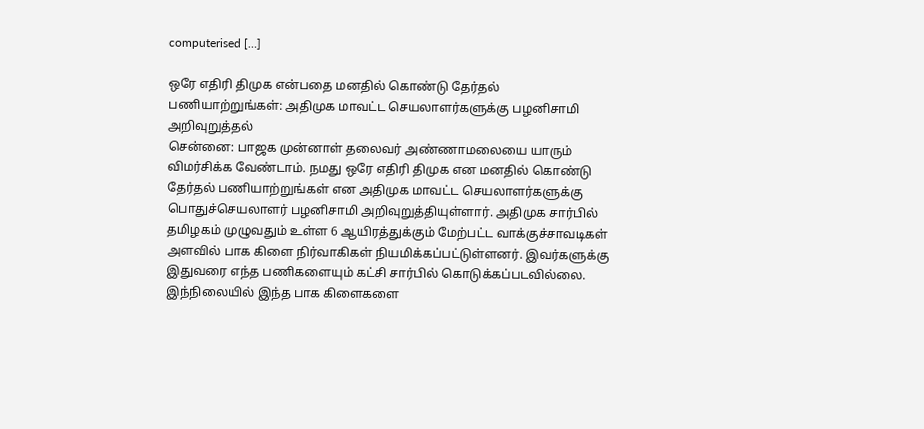computerised […]

ஒரே எதிரி திமுக என்பதை மனதில் கொண்டு தேர்தல் பணியாற்றுங்கள்: அதிமுக மாவட்ட செயலாளர்களுக்கு பழனிசாமி அறிவுறுத்தல்
சென்னை: பாஜக முன்னாள் தலைவர் அண்ணாமலையை யாரும் விமர்சிக்க வேண்டாம். நமது ஒரே எதிரி திமுக என மனதில் கொண்டு தேர்தல் பணியாற்றுங்கள் என அதிமுக மாவட்ட செயலாளர்களுக்கு பொதுச்செயலாளர் பழனிசாமி அறிவுறுத்தியுள்ளார். அதிமுக சார்பில் தமிழகம் முழுவதும் உள்ள 6 ஆயிரத்துக்கும் மேற்பட்ட வாக்குச்சாவடிகள் அளவில் பாக கிளை நிர்வாகிகள் நியமிக்கப்பட்டுள்ளனர். இவர்களுக்கு இதுவரை எந்த பணிகளையும் கட்சி சார்பில் கொடுக்கப்படவில்லை. இந்நிலையில் இந்த பாக கிளைகளை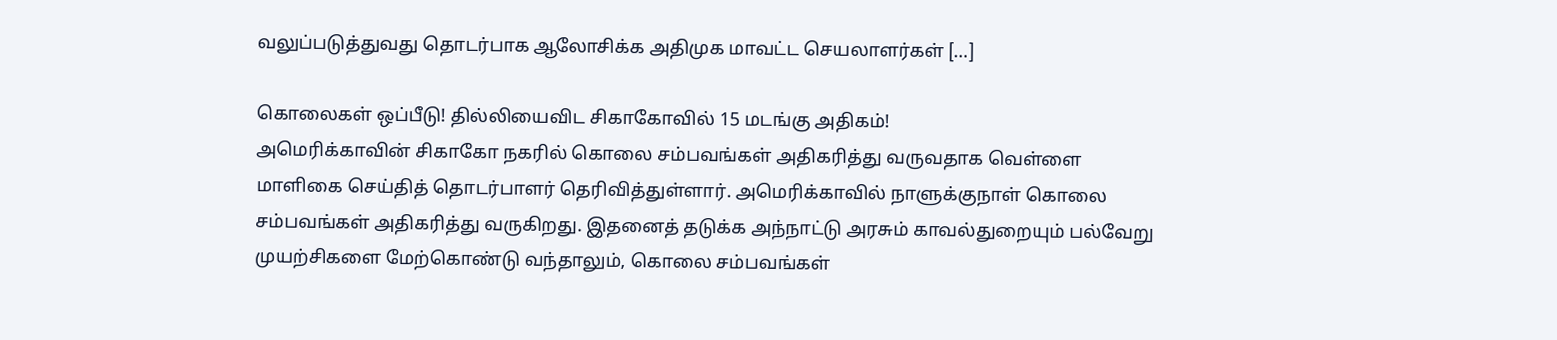வலுப்படுத்துவது தொடர்பாக ஆலோசிக்க அதிமுக மாவட்ட செயலாளர்கள் […]

கொலைகள் ஒப்பீடு! தில்லியைவிட சிகாகோவில் 15 மடங்கு அதிகம்!
அமெரிக்காவின் சிகாகோ நகரில் கொலை சம்பவங்கள் அதிகரித்து வருவதாக வெள்ளை மாளிகை செய்தித் தொடர்பாளர் தெரிவித்துள்ளார். அமெரிக்காவில் நாளுக்குநாள் கொலை சம்பவங்கள் அதிகரித்து வருகிறது. இதனைத் தடுக்க அந்நாட்டு அரசும் காவல்துறையும் பல்வேறு முயற்சிகளை மேற்கொண்டு வந்தாலும், கொலை சம்பவங்கள்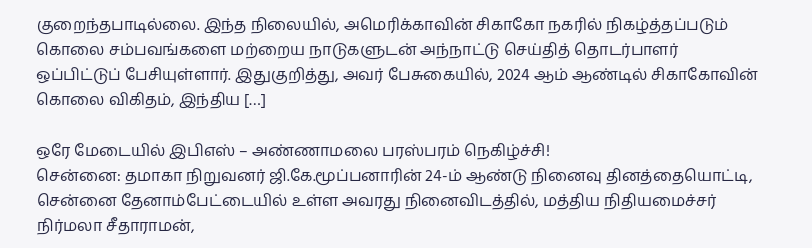குறைந்தபாடில்லை. இந்த நிலையில், அமெரிக்காவின் சிகாகோ நகரில் நிகழ்த்தப்படும் கொலை சம்பவங்களை மற்றைய நாடுகளுடன் அந்நாட்டு செய்தித் தொடர்பாளர் ஒப்பிட்டுப் பேசியுள்ளார். இதுகுறித்து, அவர் பேசுகையில், 2024 ஆம் ஆண்டில் சிகாகோவின் கொலை விகிதம், இந்திய […]

ஒரே மேடையில் இபிஎஸ் – அண்ணாமலை பரஸ்பரம் நெகிழ்ச்சி!
சென்னை: தமாகா நிறுவனர் ஜி.கே.மூப்பனாரின் 24-ம் ஆண்டு நினைவு தினத்தையொட்டி, சென்னை தேனாம்பேட்டையில் உள்ள அவரது நினைவிடத்தில், மத்திய நிதியமைச்சர் நிர்மலா சீதாராமன்,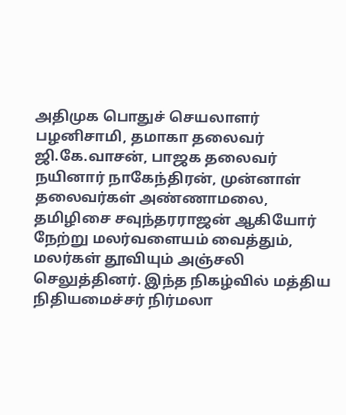அதிமுக பொதுச் செயலாளர் பழனிசாமி, தமாகா தலைவர் ஜி.கே.வாசன், பாஜக தலைவர் நயினார் நாகேந்திரன், முன்னாள் தலைவர்கள் அண்ணாமலை, தமிழிசை சவுந்தரராஜன் ஆகியோர் நேற்று மலர்வளையம் வைத்தும், மலர்கள் தூவியும் அஞ்சலி செலுத்தினர். இந்த நிகழ்வில் மத்திய நிதியமைச்சர் நிர்மலா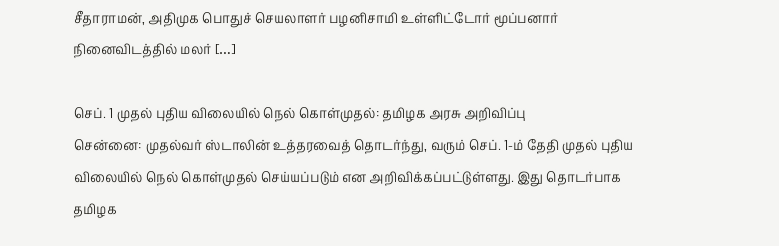சீதாராமன், அதிமுக பொதுச் செயலாளர் பழனிசாமி உள்ளிட்டோர் மூப்பனார் நினைவிடத்தில் மலர் […]

செப். 1 முதல் புதிய விலையில் நெல் கொள்முதல்: தமிழக அரசு அறிவிப்பு
சென்னை: முதல்வர் ஸ்டாலின் உத்தரவைத் தொடர்ந்து, வரும் செப். 1-ம் தேதி முதல் புதிய விலையில் நெல் கொள்முதல் செய்யப்படும் என அறிவிக்கப்பட்டுள்ளது. இது தொடர்பாக தமிழக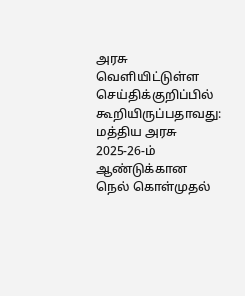அரசு வெளியிட்டுள்ள செய்திக்குறிப்பில் கூறியிருப்பதாவது: மத்திய அரசு 2025-26-ம் ஆண்டுக்கான நெல் கொள்முதல்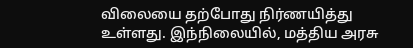விலையை தற்போது நிர்ணயித்து உள்ளது. இந்நிலையில், மத்திய அரசு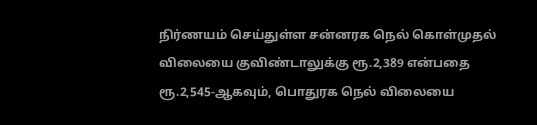நிர்ணயம் செய்துள்ள சன்னரக நெல் கொள்முதல் விலையை குவிண்டாலுக்கு ரூ.2,389 என்பதை ரூ.2,545-ஆகவும், பொதுரக நெல் விலையை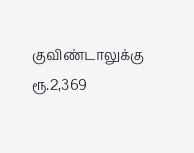குவிண்டாலுக்கு ரூ.2,369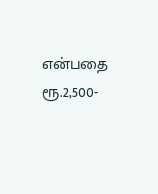என்பதை ரூ.2,500-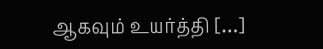ஆகவும் உயர்த்தி […]